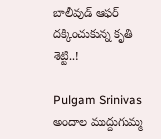బాలీవుడ్ ఆఫర్ దక్కించుకున్న కృతి శెట్టి..!

Pulgam Srinivas
అందాల ముద్దుగుమ్మ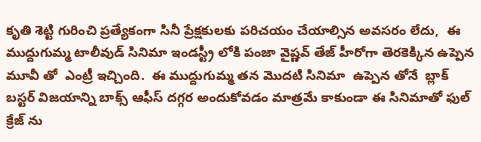కృతి శెట్టి గురించి ప్రత్యేకంగా సినీ ప్రేక్షకులకు పరిచయం చేయాల్సిన అవసరం లేదు,  ఈ ముద్దుగుమ్మ టాలీవుడ్ సినిమా ఇండస్ట్రీ లోకి పంజా వైష్ణవ్ తేజ్ హీరోగా తెరకెక్కిన ఉప్పెన మూవీ తో  ఎంట్రీ ఇచ్చింది.  ఈ ముద్దుగుమ్మ తన మొదటి సినిమా  ఉప్పెన తోనే  బ్లాక్ బస్టర్ విజయాన్ని బాక్స్ ఆఫీస్ దగ్గర అందుకోవడం మాత్రమే కాకుండా ఈ సినిమాతో ఫుల్ క్రేజ్ ను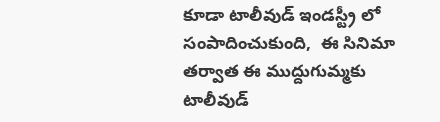కూడా టాలీవుడ్ ఇండస్ట్రీ లో సంపాదించుకుంది,  ఈ సినిమా తర్వాత ఈ ముద్దుగుమ్మకు టాలీవుడ్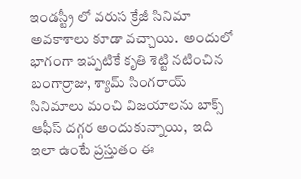ఇండస్ట్రీ లో వరుస క్రేజీ సినిమా అవకాశాలు కూడా వచ్చాయి.  అందులో భాగంగా ఇప్పటికే కృతి శెట్టి నటించిన బంగార్రాజు, శ్యామ్ సింగరాయ్ సినిమాలు మంచి విజయాలను బాక్స్ ఆఫీస్ దగ్గర అందుకున్నాయి,  ఇది ఇలా ఉంటే ప్రస్తుతం ఈ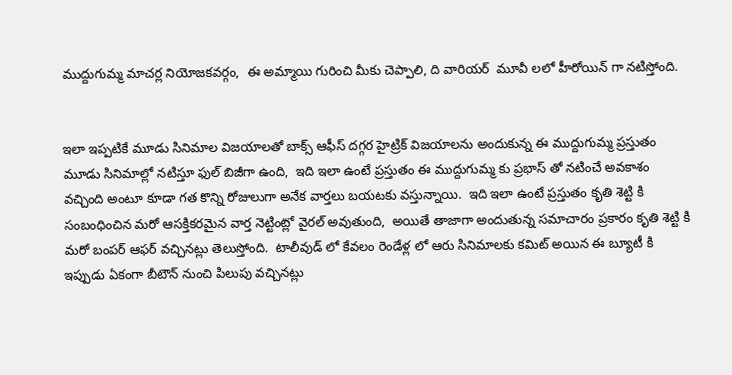ముద్దుగుమ్మ మాచర్ల నియోజకవర్గం,  ఈ అమ్మాయి గురించి మీకు చెప్పాలి, ది వారియర్  మూవీ లలో హీరోయిన్ గా నటిస్తోంది.


ఇలా ఇప్పటికే మూడు సినిమాల విజయాలతో బాక్స్ ఆఫీస్ దగ్గర హైట్రిక్ విజయాలను అందుకున్న ఈ ముద్దుగుమ్మ ప్రస్తుతం మూడు సినిమాల్లో నటిస్తూ ఫుల్ బిజీగా ఉంది,  ఇది ఇలా ఉంటే ప్రస్తుతం ఈ ముద్దుగుమ్మ కు ప్రభాస్ తో నటించే అవకాశం వచ్చింది అంటూ కూడా గత కొన్ని రోజులుగా అనేక వార్తలు బయటకు వస్తున్నాయి.  ఇది ఇలా ఉంటే ప్రస్తుతం కృతి శెట్టి కి సంబంధించిన మరో ఆసక్తికరమైన వార్త నెట్టింట్లో వైరల్ అవుతుంది,  అయితే తాజాగా అందుతున్న సమాచారం ప్రకారం కృతి శెట్టి కి మరో బంపర్ ఆఫర్ వచ్చినట్లు తెలుస్తోంది.  టాలీవుడ్ లో కేవలం రెండేళ్ల లో ఆరు సినిమాలకు కమిట్‌ అయిన ఈ బ్యూటీ కి ఇప్పుడు ఏకంగా బీటౌన్‌ నుంచి పిలుపు వచ్చినట్లు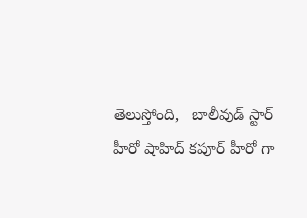తెలుస్తోంది,   బాలీవుడ్‌ స్టార్‌ హీరో షాహిద్‌ కపూర్‌ హీరో గా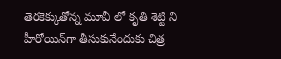తెరకెక్కుతోన్న మూవీ లో కృతి శెట్టి ని హీరోయిన్‌గా తీసుకునేందుకు చిత్ర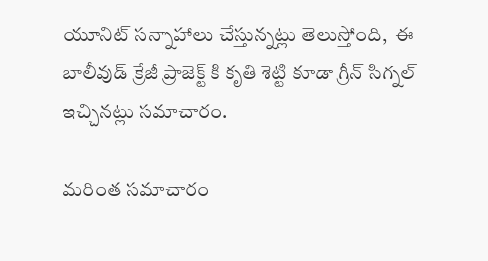యూనిట్‌ సన్నాహాలు చేస్తున్నట్లు తెలుస్తోంది,  ఈ బాలీవుడ్ క్రేజీ ప్రాజెక్ట్ కి కృతి శెట్టి కూడా గ్రీన్ సిగ్నల్ ఇచ్చినట్లు సమాచారం.

మరింత సమాచారం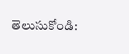తెలుసుకోండి: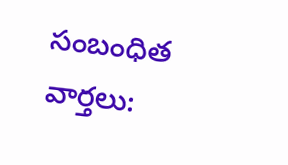సంబంధిత వార్తలు: